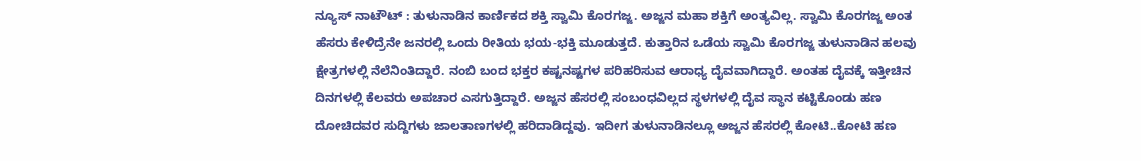ನ್ಯೂಸ್ ನಾಟೌಟ್ : ತುಳುನಾಡಿನ ಕಾರ್ಣಿಕದ ಶಕ್ತಿ ಸ್ವಾಮಿ ಕೊರಗಜ್ಜ. ಅಜ್ಜನ ಮಹಾ ಶಕ್ತಿಗೆ ಅಂತ್ಯವಿಲ್ಲ. ಸ್ವಾಮಿ ಕೊರಗಜ್ಜ ಅಂತ ಹೆಸರು ಕೇಳಿದ್ರೆನೇ ಜನರಲ್ಲಿ ಒಂದು ರೀತಿಯ ಭಯ-ಭಕ್ತಿ ಮೂಡುತ್ತದೆ. ಕುತ್ತಾರಿನ ಒಡೆಯ ಸ್ವಾಮಿ ಕೊರಗಜ್ಜ ತುಳುನಾಡಿನ ಹಲವು ಕ್ಷೇತ್ರಗಳಲ್ಲಿ ನೆಲೆನಿಂತಿದ್ದಾರೆ. ನಂಬಿ ಬಂದ ಭಕ್ತರ ಕಷ್ಟನಷ್ಟಗಳ ಪರಿಹರಿಸುವ ಆರಾಧ್ಯ ದೈವವಾಗಿದ್ದಾರೆ. ಅಂತಹ ದೈವಕ್ಕೆ ಇತ್ತೀಚಿನ ದಿನಗಳಲ್ಲಿ ಕೆಲವರು ಅಪಚಾರ ಎಸಗುತ್ತಿದ್ದಾರೆ. ಅಜ್ಜನ ಹೆಸರಲ್ಲಿ ಸಂಬಂಧವಿಲ್ಲದ ಸ್ಥಳಗಳಲ್ಲಿ ದೈವ ಸ್ಥಾನ ಕಟ್ಟಿಕೊಂಡು ಹಣ ದೋಚಿದವರ ಸುದ್ದಿಗಳು ಜಾಲತಾಣಗಳಲ್ಲಿ ಹರಿದಾಡಿದ್ದವು. ಇದೀಗ ತುಳುನಾಡಿನಲ್ಲೂ ಅಜ್ಜನ ಹೆಸರಲ್ಲಿ ಕೋಟಿ..ಕೋಟಿ ಹಣ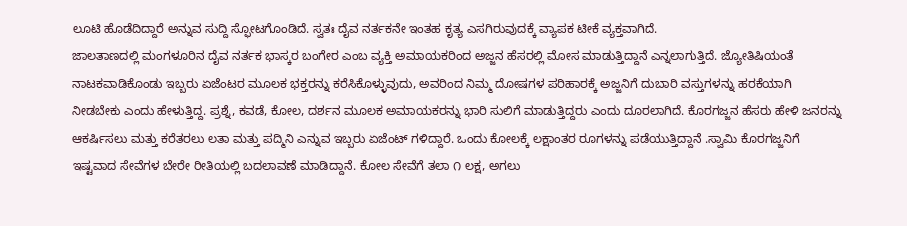ಲೂಟಿ ಹೊಡೆದಿದ್ದಾರೆ ಅನ್ನುವ ಸುದ್ದಿ ಸ್ಫೋಟಗೊಂಡಿದೆ. ಸ್ವತಃ ದೈವ ನರ್ತಕನೇ ಇಂತಹ ಕೃತ್ಯ ಎಸಗಿರುವುದಕ್ಕೆ ವ್ಯಾಪಕ ಟೀಕೆ ವ್ಯಕ್ತವಾಗಿದೆ.
ಜಾಲತಾಣದಲ್ಲಿ ಮಂಗಳೂರಿನ ದೈವ ನರ್ತಕ ಭಾಸ್ಕರ ಬಂಗೇರ ಎಂಬ ವ್ಯಕ್ತಿ ಅಮಾಯಕರಿಂದ ಅಜ್ಜನ ಹೆಸರಲ್ಲಿ ಮೋಸ ಮಾಡುತ್ತಿದ್ದಾನೆ ಎನ್ನಲಾಗುತ್ತಿದೆ. ಜ್ಯೋತಿಷಿಯಂತೆ ನಾಟಕವಾಡಿಕೊಂಡು ಇಬ್ಬರು ಏಜೆಂಟರ ಮೂಲಕ ಭಕ್ತರನ್ನು ಕರೆಸಿಕೊಳ್ಳುವುದು, ಅವರಿಂದ ನಿಮ್ಮ ದೋಷಗಳ ಪರಿಹಾರಕ್ಕೆ ಅಜ್ಜನಿಗೆ ದುಬಾರಿ ವಸ್ತುಗಳನ್ನು ಹರಕೆಯಾಗಿ ನೀಡಬೇಕು ಎಂದು ಹೇಳುತ್ತಿದ್ದ. ಪ್ರಶ್ನೆ, ಕವಡೆ, ಕೋಲ, ದರ್ಶನ ಮೂಲಕ ಅಮಾಯಕರನ್ನು ಭಾರಿ ಸುಲಿಗೆ ಮಾಡುತ್ತಿದ್ದರು ಎಂದು ದೂರಲಾಗಿದೆ. ಕೊರಗಜ್ಜನ ಹೆಸರು ಹೇಳಿ ಜನರನ್ನು ಆಕರ್ಷಿಸಲು ಮತ್ತು ಕರೆತರಲು ಲತಾ ಮತ್ತು ಪದ್ಮಿನಿ ಎನ್ನುವ ಇಬ್ಬರು ಏಜೆಂಟ್ ಗಳಿದ್ದಾರೆ. ಒಂದು ಕೋಲಕ್ಕೆ ಲಕ್ಷಾಂತರ ರೂಗಳನ್ನು ಪಡೆಯುತ್ತಿದ್ದಾನೆ .ಸ್ವಾಮಿ ಕೊರಗಜ್ಜನಿಗೆ ಇಷ್ಟವಾದ ಸೇವೆಗಳ ಬೇರೇ ರೀತಿಯಲ್ಲಿ ಬದಲಾವಣೆ ಮಾಡಿದ್ದಾನೆ. ಕೋಲ ಸೇವೆಗೆ ತಲಾ ೧ ಲಕ್ಷ, ಅಗಲು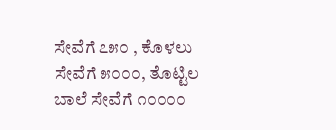ಸೇವೆಗೆ ೭೫೦ , ಕೊಳಲು ಸೇವೆಗೆ ೫೦೦೦, ತೊಟ್ಟಿಲ ಬಾಲೆ ಸೇವೆಗೆ ೧೦೦೦೦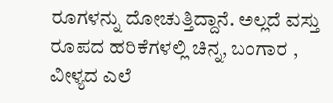ರೂಗಳನ್ನು ದೋಚುತ್ತಿದ್ದಾನೆ. ಅಲ್ಲದೆ ವಸ್ತು ರೂಪದ ಹರಿಕೆಗಳಲ್ಲಿ ಚಿನ್ನ, ಬಂಗಾರ , ವೀಳ್ಯದ ಎಲೆ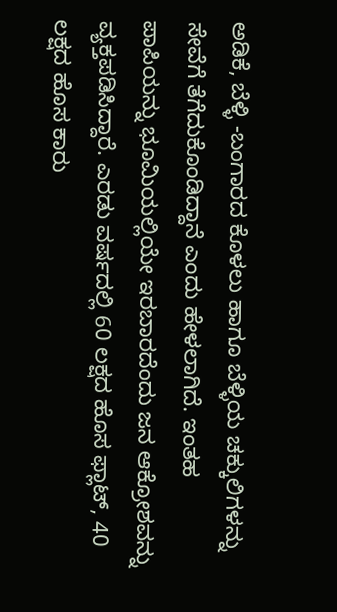ಅಡಿಕೆ, ಬೆಳ್ಳಿ -ಬಂಗಾರದ ಕೊಳಲು ಹಾಗೂ ಬೆಳ್ಳಿಯ ಚಕ್ಕುಲಿಗಳನ್ನು ಸೇವೆಗೆ ತೆಗೆದುಕೊಂಡಿದ್ದಾನೆ ಎಂದು ಹೇಳಲಾಗಿದೆ. ಇಂತಹ ಪಾಪಿಯನ್ನು ಭೂಮಿಯಲ್ಲಿಯೇ ಇರಬಾರದೆಂದು ಜನ ಆಕ್ರೋಶವನ್ನು ವ್ಯಕ್ತಪಡಿಸಿದ್ದಾರೆ. ಎರಡು ವರ್ಷದಲ್ಲಿ 60 ಲಕ್ಷದ ಹೊಸ ಫ್ಲಾಟ್, 40 ಲಕ್ಷದ ಹೊಸ ಕಾರು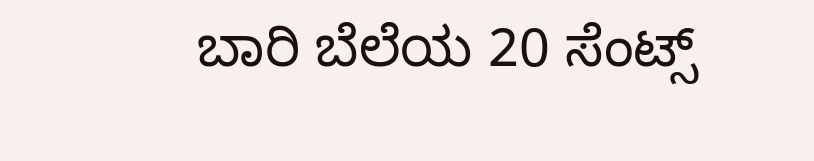ಬಾರಿ ಬೆಲೆಯ 20 ಸೆಂಟ್ಸ್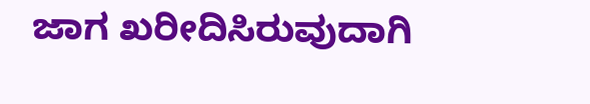ಜಾಗ ಖರೀದಿಸಿರುವುದಾಗಿ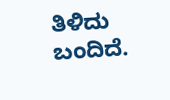ತಿಳಿದು ಬಂದಿದೆ.